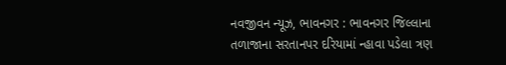નવજીવન ન્યૂઝ, ભાવનગર : ભાવનગર જિલ્લાના તળાજાના સરતાનપર દરિયામાં ન્હાવા પડેલા ત્રણ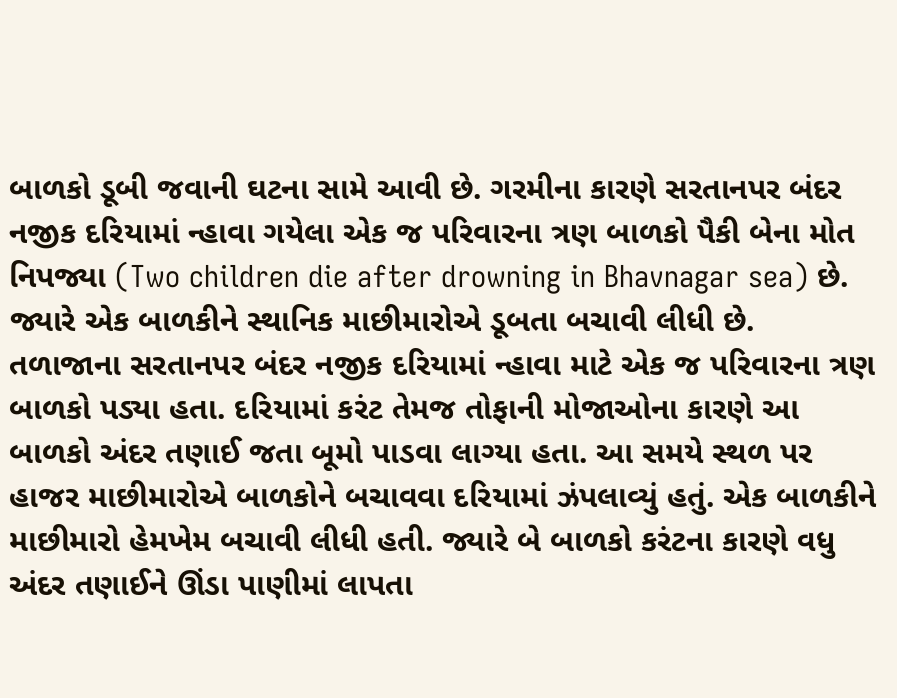બાળકો ડૂબી જવાની ઘટના સામે આવી છે. ગરમીના કારણે સરતાનપર બંદર નજીક દરિયામાં ન્હાવા ગયેલા એક જ પરિવારના ત્રણ બાળકો પૈકી બેના મોત નિપજ્યા (Two children die after drowning in Bhavnagar sea) છે. જ્યારે એક બાળકીને સ્થાનિક માછીમારોએ ડૂબતા બચાવી લીધી છે.
તળાજાના સરતાનપર બંદર નજીક દરિયામાં ન્હાવા માટે એક જ પરિવારના ત્રણ બાળકો પડ્યા હતા. દરિયામાં કરંટ તેમજ તોફાની મોજાઓના કારણે આ બાળકો અંદર તણાઈ જતા બૂમો પાડવા લાગ્યા હતા. આ સમયે સ્થળ પર હાજર માછીમારોએ બાળકોને બચાવવા દરિયામાં ઝંપલાવ્યું હતું. એક બાળકીને માછીમારો હેમખેમ બચાવી લીધી હતી. જ્યારે બે બાળકો કરંટના કારણે વધુ અંદર તણાઈને ઊંડા પાણીમાં લાપતા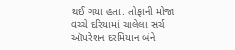થઈ ગયા હતા. તોફાની મોજા વચ્ચે દરિયામાં ચાલેલા સર્ચ ઑપરેશન દરમિયાન બંને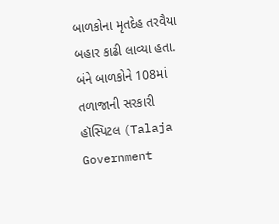બાળકોના મૃતદેહ તરવૈયા બહાર કાઢી લાવ્યા હતા. બંને બાળકોને 108માં તળાજાની સરકારી હૉસ્પિટલ (Talaja Government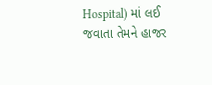Hospital) માં લઈ જવાતા તેમને હાજર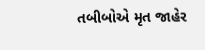તબીબોએ મૃત જાહેર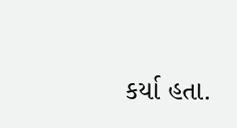કર્યા હતા.